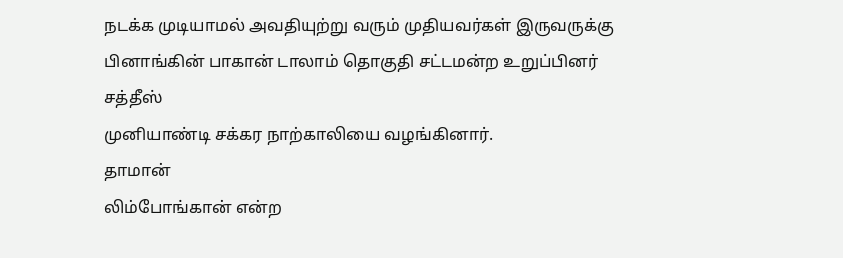நடக்க முடியாமல் அவதியுற்று வரும் முதியவர்கள் இருவருக்கு
பினாங்கின் பாகான் டாலாம் தொகுதி சட்டமன்ற உறுப்பினர் சத்தீஸ்
முனியாண்டி சக்கர நாற்காலியை வழங்கினார்.
தாமான்
லிம்போங்கான் என்ற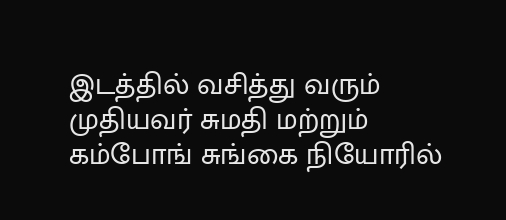இடத்தில் வசித்து வரும் முதியவர் சுமதி மற்றும்
கம்போங் சுங்கை நியோரில்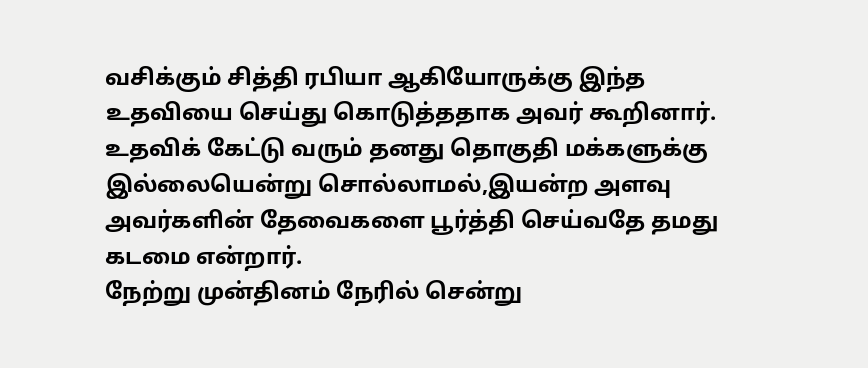வசிக்கும் சித்தி ரபியா ஆகியோருக்கு இந்த
உதவியை செய்து கொடுத்ததாக அவர் கூறினார்.
உதவிக் கேட்டு வரும் தனது தொகுதி மக்களுக்கு இல்லையென்று சொல்லாமல்,இயன்ற அளவு அவர்களின் தேவைகளை பூர்த்தி செய்வதே தமது கடமை என்றார்.
நேற்று முன்தினம் நேரில் சென்று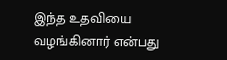இந்த உதவியை வழங்கினார் என்பது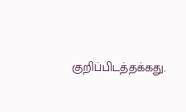குறிப்பிடத்தக்கது.